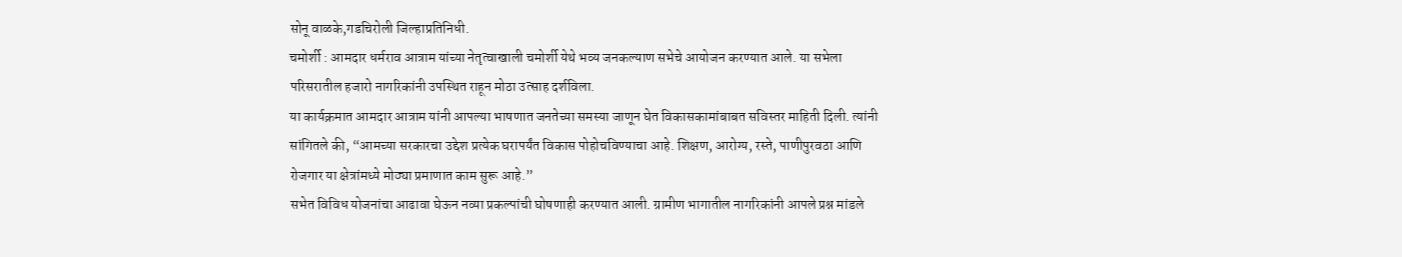सोनू वाळके,गडचिरोली जिल्हाप्रतिनिधी.
चमोर्शी : आमदार धर्मराव आत्राम यांच्या नेतृत्वाखाली चमोर्शी येथे भव्य जनकल्याण सभेचे आयोजन करण्यात आले. या सभेला परिसरातील हजारो नागरिकांनी उपस्थित राहून मोठा उत्साह दर्शविला.
या कार्यक्रमात आमदार आत्राम यांनी आपल्या भाषणात जनतेच्या समस्या जाणून घेत विकासकामांबाबत सविस्तर माहिती दिली. त्यांनी सांगितले की, “आमच्या सरकारचा उद्देश प्रत्येक घरापर्यंत विकास पोहोचविण्याचा आहे. शिक्षण, आरोग्य, रस्ते, पाणीपुरवठा आणि रोजगार या क्षेत्रांमध्ये मोठ्या प्रमाणात काम सुरू आहे.”
सभेत विविध योजनांचा आढावा घेऊन नव्या प्रकल्पांची घोषणाही करण्यात आली. ग्रामीण भागातील नागरिकांनी आपले प्रश्न मांडले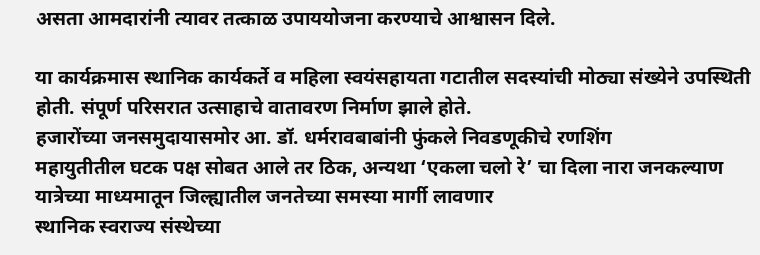असता आमदारांनी त्यावर तत्काळ उपाययोजना करण्याचे आश्वासन दिले.

या कार्यक्रमास स्थानिक कार्यकर्ते व महिला स्वयंसहायता गटातील सदस्यांची मोठ्या संख्येने उपस्थिती होती. संपूर्ण परिसरात उत्साहाचे वातावरण निर्माण झाले होते.
हजारोंच्या जनसमुदायासमोर आ. डॉ. धर्मरावबाबांनी फुंकले निवडणूकीचे रणशिंग
महायुतीतील घटक पक्ष सोबत आले तर ठिक, अन्यथा ‘एकला चलो रे’ चा दिला नारा जनकल्याण यात्रेच्या माध्यमातून जिल्ह्यातील जनतेच्या समस्या मार्गी लावणार
स्थानिक स्वराज्य संस्थेच्या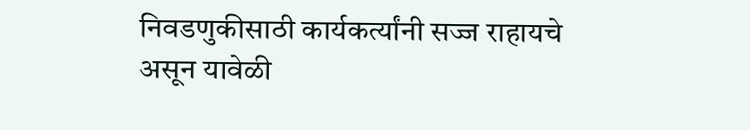निवडणुकीसाठी कार्यकर्त्यांनी सज्ज राहायचे असून यावेळी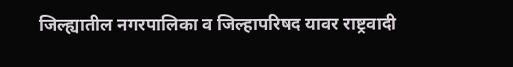जिल्ह्यातील नगरपालिका व जिल्हापरिषद यावर राष्ट्रवादी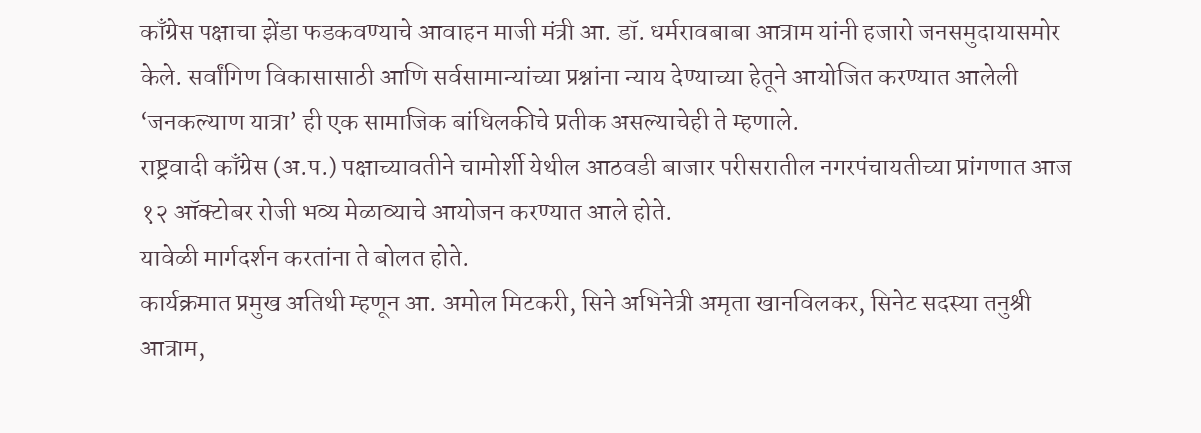काँग्रेस पक्षाचा झेंडा फडकवण्याचे आवाहन माजी मंत्री आ. डॉ. धर्मरावबाबा आत्राम यांनी हजारो जनसमुदायासमोर केले. सर्वांगिण विकासासाठी आणि सर्वसामान्यांच्या प्रश्नांना न्याय देण्याच्या हेतूने आयोजित करण्यात आलेली ‘जनकल्याण यात्रा’ ही एक सामाजिक बांधिलकीचे प्रतीक असल्याचेही ते म्हणाले.
राष्ट्रवादी काँग्रेस (अ.प.) पक्षाच्यावतीने चामोर्शी येथील आठवडी बाजार परीसरातील नगरपंचायतीच्या प्रांगणात आज १२ ऑक्टोबर रोजी भव्य मेळाव्याचे आयोजन करण्यात आले होते.
यावेळी मार्गदर्शन करतांना ते बोलत होते.
कार्यक्रमात प्रमुख अतिथी म्हणून आ. अमोल मिटकरी, सिने अभिनेत्री अमृता खानविलकर, सिनेट सदस्या तनुश्री आत्राम,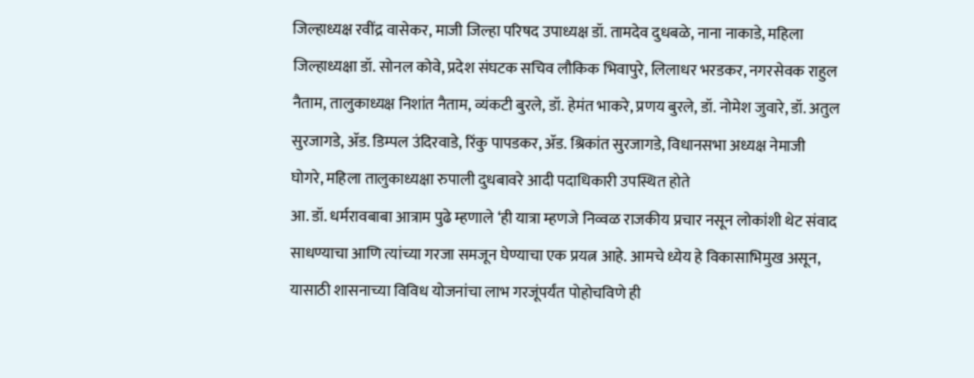जिल्हाध्यक्ष रवींद्र वासेकर, माजी जिल्हा परिषद उपाध्यक्ष डॉ. तामदेव दुधबळे, नाना नाकाडे, महिला जिल्हाध्यक्षा डॉ. सोनल कोवे, प्रदेश संघटक सचिव लौकिक भिवापुरे, लिलाधर भरडकर, नगरसेवक राहुल नैताम, तालुकाध्यक्ष निशांत नैताम, व्यंकटी बुरले, डॉ. हेमंत भाकरे, प्रणय बुरले, डॉ. नोमेश जुवारे, डॉ. अतुल सुरजागडे, ॲड. डिम्पल उंदिरवाडे, रिंकु पापडकर, ॲड. श्रिकांत सुरजागडे, विधानसभा अध्यक्ष नेमाजी घोगरे, महिला तालुकाध्यक्षा रुपाली दुधबावरे आदी पदाधिकारी उपस्थित होते
आ. डॉ. धर्मरावबाबा आत्राम पुढे म्हणाले ‘ही यात्रा म्हणजे निव्वळ राजकीय प्रचार नसून लोकांशी थेट संवाद साधण्याचा आणि त्यांच्या गरजा समजून घेण्याचा एक प्रयत्न आहे. आमचे ध्येय हे विकासाभिमुख असून, यासाठी शासनाच्या विविध योजनांचा लाभ गरजूंपर्यंत पोहोचविणे ही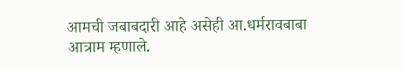आमची जबाबदारी आहे असेही आ.धर्मरावबाबा आत्राम म्हणाले.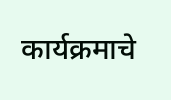कार्यक्रमाचे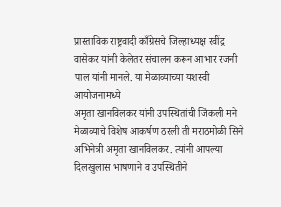प्रास्ताविक राष्ट्रवादी काँग्रेसचे जिल्हाध्यक्ष रवींद्र वासेकर यांनी केलेतर संचालन करून आभार रजनी पाल यांनी मानले. या मेळाव्याच्या यशस्वी आयोजनामध्ये
अमृता खानविलकर यांनी उपस्थितांची जिंकली मने
मेळाव्याचे विशेष आकर्षण ठरली ती मराठमोळी सिने अभिनेत्री अमृता खानविलकर. त्यांनी आपल्या दिलखुलास भाषणाने व उपस्थितीने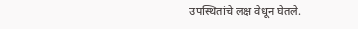उपस्थितांचे लक्ष वेधून घेतले.